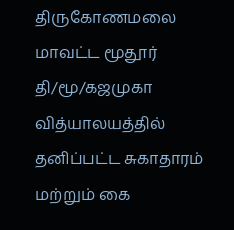திருகோணமலை மாவட்ட மூதூர் தி/மூ/கஜமுகா வித்யாலயத்தில் தனிப்பட்ட சுகாதாரம் மற்றும் கை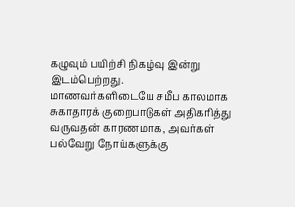கழுவும் பயிற்சி நிகழ்வு இன்று இடம்பெற்றது.
மாணவர்களிடையே சமீப காலமாக சுகாதாரக் குறைபாடுகள் அதிகரித்து வருவதன் காரணமாக, அவர்கள் பல்வேறு நோய்களுக்கு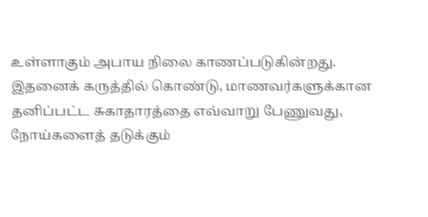உள்ளாகும் அபாய நிலை காணப்படுகின்றது.
இதனைக் கருத்தில் கொண்டு, மாணவர்களுக்கான தனிப்பட்ட சுகாதாரத்தை எவ்வாறு பேணுவது, நோய்களைத் தடுக்கும்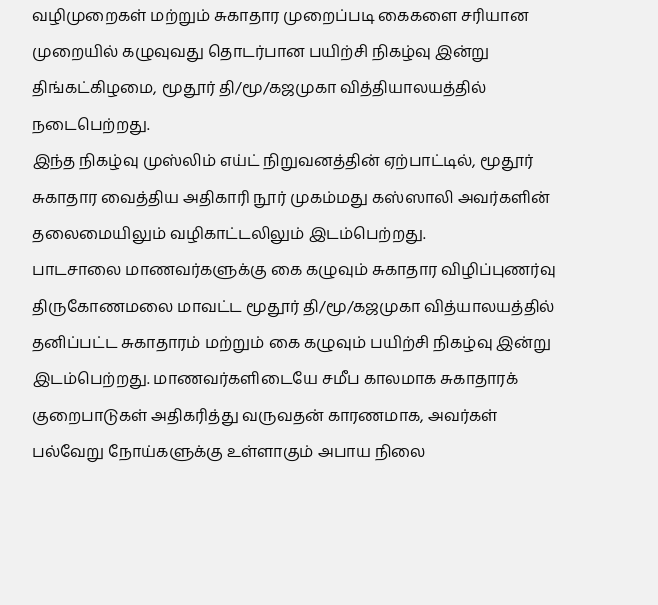வழிமுறைகள் மற்றும் சுகாதார முறைப்படி கைகளை சரியான முறையில் கழுவுவது தொடர்பான பயிற்சி நிகழ்வு இன்று திங்கட்கிழமை, மூதூர் தி/மூ/கஜமுகா வித்தியாலயத்தில் நடைபெற்றது.
இந்த நிகழ்வு முஸ்லிம் எய்ட் நிறுவனத்தின் ஏற்பாட்டில், மூதூர் சுகாதார வைத்திய அதிகாரி நூர் முகம்மது கஸ்ஸாலி அவர்களின் தலைமையிலும் வழிகாட்டலிலும் இடம்பெற்றது.
பாடசாலை மாணவர்களுக்கு கை கழுவும் சுகாதார விழிப்புணர்வு திருகோணமலை மாவட்ட மூதூர் தி/மூ/கஜமுகா வித்யாலயத்தில் தனிப்பட்ட சுகாதாரம் மற்றும் கை கழுவும் பயிற்சி நிகழ்வு இன்று இடம்பெற்றது. மாணவர்களிடையே சமீப காலமாக சுகாதாரக் குறைபாடுகள் அதிகரித்து வருவதன் காரணமாக, அவர்கள் பல்வேறு நோய்களுக்கு உள்ளாகும் அபாய நிலை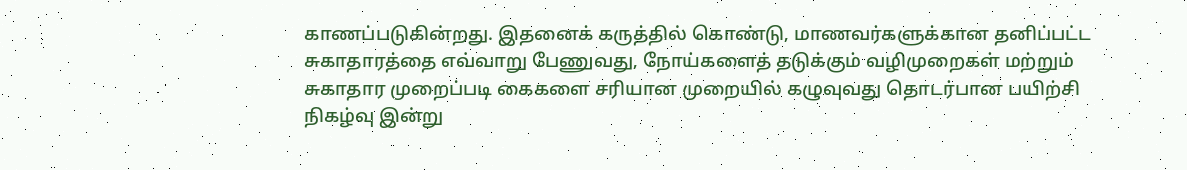காணப்படுகின்றது. இதனைக் கருத்தில் கொண்டு, மாணவர்களுக்கான தனிப்பட்ட சுகாதாரத்தை எவ்வாறு பேணுவது, நோய்களைத் தடுக்கும் வழிமுறைகள் மற்றும் சுகாதார முறைப்படி கைகளை சரியான முறையில் கழுவுவது தொடர்பான பயிற்சி நிகழ்வு இன்று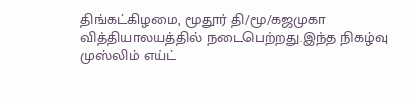திங்கட்கிழமை, மூதூர் தி/மூ/கஜமுகா வித்தியாலயத்தில் நடைபெற்றது.இந்த நிகழ்வு முஸ்லிம் எய்ட்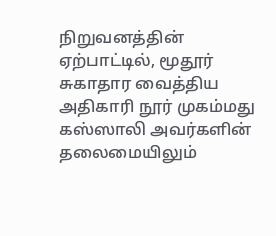நிறுவனத்தின் ஏற்பாட்டில், மூதூர் சுகாதார வைத்திய அதிகாரி நூர் முகம்மது கஸ்ஸாலி அவர்களின் தலைமையிலும்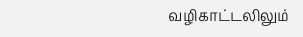வழிகாட்டலிலும்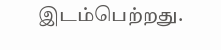இடம்பெற்றது.